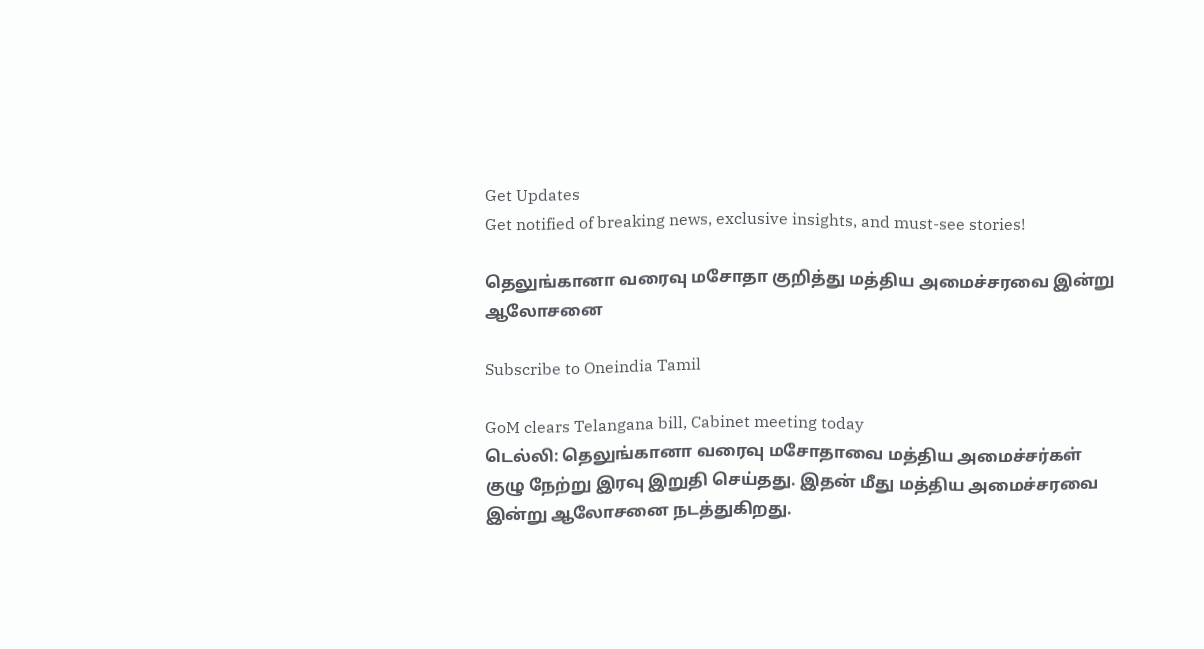Get Updates
Get notified of breaking news, exclusive insights, and must-see stories!

தெலுங்கானா வரைவு மசோதா குறித்து மத்திய அமைச்சரவை இன்று ஆலோசனை

Subscribe to Oneindia Tamil

GoM clears Telangana bill, Cabinet meeting today
டெல்லி: தெலுங்கானா வரைவு மசோதாவை மத்திய அமைச்சர்கள் குழு நேற்று இரவு இறுதி செய்தது. இதன் மீது மத்திய அமைச்சரவை இன்று ஆலோசனை நடத்துகிறது.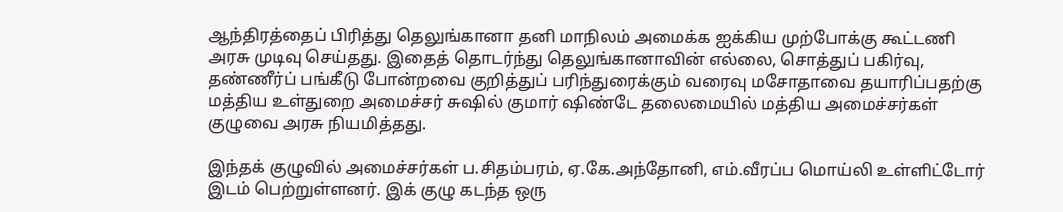ஆந்திரத்தைப் பிரித்து தெலுங்கானா தனி மாநிலம் அமைக்க ஐக்கிய முற்போக்கு கூட்டணி அரசு முடிவு செய்தது. இதைத் தொடர்ந்து தெலுங்கானாவின் எல்லை, சொத்துப் பகிர்வு, தண்ணீர்ப் பங்கீடு போன்றவை குறித்துப் பரிந்துரைக்கும் வரைவு மசோதாவை தயாரிப்பதற்கு மத்திய உள்துறை அமைச்சர் சுஷில் குமார் ஷிண்டே தலைமையில் மத்திய அமைச்சர்கள் குழுவை அரசு நியமித்தது.

இந்தக் குழுவில் அமைச்சர்கள் ப.சிதம்பரம், ஏ.கே.அந்தோனி, எம்.வீரப்ப மொய்லி உள்ளிட்டோர் இடம் பெற்றுள்ளனர். இக் குழு கடந்த ஒரு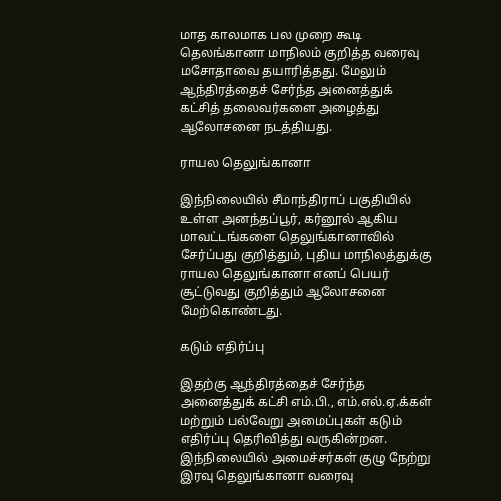மாத காலமாக பல முறை கூடி தெலங்கானா மாநிலம் குறித்த வரைவு மசோதாவை தயாரித்தது. மேலும் ஆந்திரத்தைச் சேர்ந்த அனைத்துக் கட்சித் தலைவர்களை அழைத்து ஆலோசனை நடத்தியது.

ராயல தெலுங்கானா

இந்நிலையில் சீமாந்திராப் பகுதியில் உள்ள அனந்தப்பூர், கர்னூல் ஆகிய மாவட்டங்களை தெலுங்கானாவில் சேர்ப்பது குறித்தும், புதிய மாநிலத்துக்கு ராயல தெலுங்கானா எனப் பெயர் சூட்டுவது குறித்தும் ஆலோசனை மேற்கொண்டது.

கடும் எதிர்ப்பு

இதற்கு ஆந்திரத்தைச் சேர்ந்த அனைத்துக் கட்சி எம்.பி., எம்.எல்.ஏ.க்கள் மற்றும் பல்வேறு அமைப்புகள் கடும் எதிர்ப்பு தெரிவித்து வருகின்றன. இந்நிலையில் அமைச்சர்கள் குழு நேற்று இரவு தெலுங்கானா வரைவு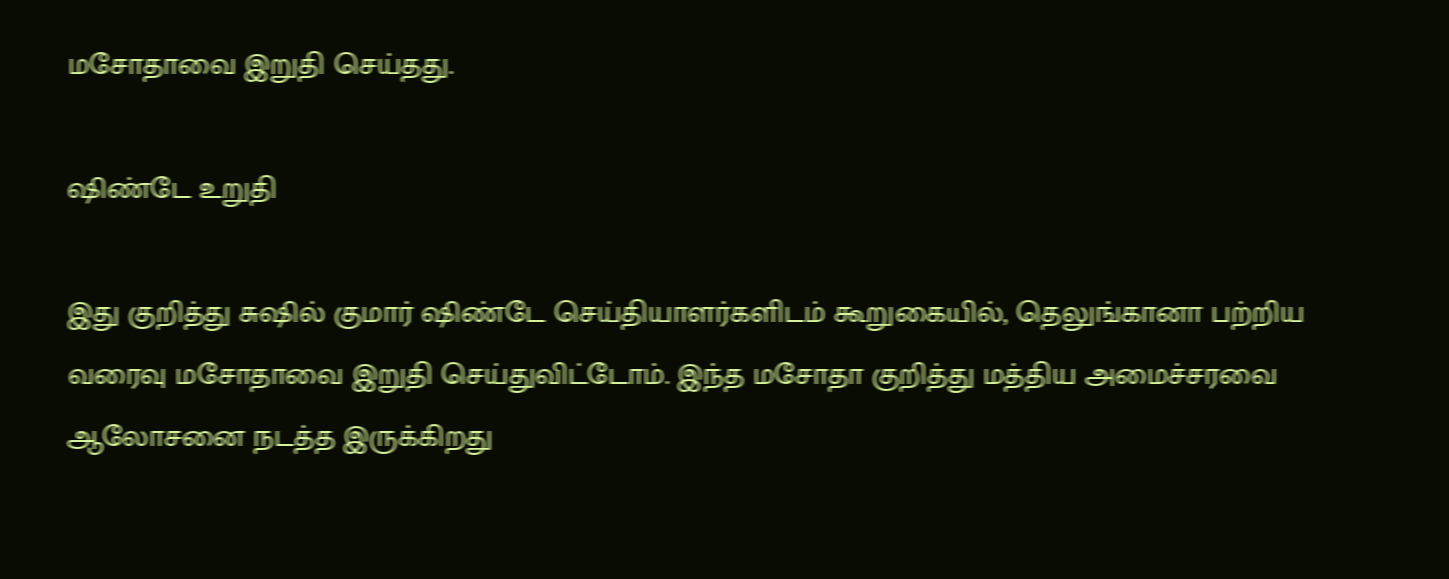மசோதாவை இறுதி செய்தது.

ஷிண்டே உறுதி

இது குறித்து சுஷில் குமார் ஷிண்டே செய்தியாளர்களிடம் கூறுகையில், தெலுங்கானா பற்றிய வரைவு மசோதாவை இறுதி செய்துவிட்டோம். இந்த மசோதா குறித்து மத்திய அமைச்சரவை ஆலோசனை நடத்த இருக்கிறது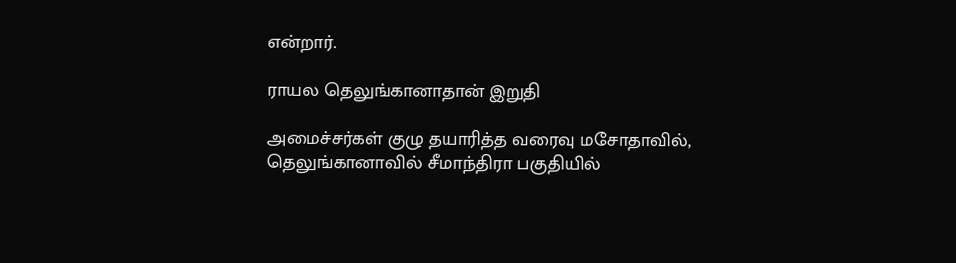என்றார்.

ராயல தெலுங்கானாதான் இறுதி

அமைச்சர்கள் குழு தயாரித்த வரைவு மசோதாவில், தெலுங்கானாவில் சீமாந்திரா பகுதியில்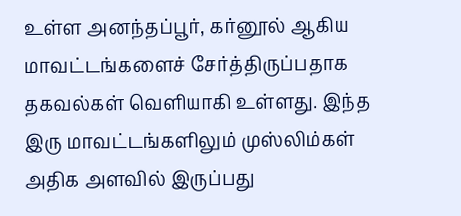உள்ள அனந்தப்பூர், கர்னூல் ஆகிய மாவட்டங்களைச் சேர்த்திருப்பதாக தகவல்கள் வெளியாகி உள்ளது. இந்த இரு மாவட்டங்களிலும் முஸ்லிம்கள் அதிக அளவில் இருப்பது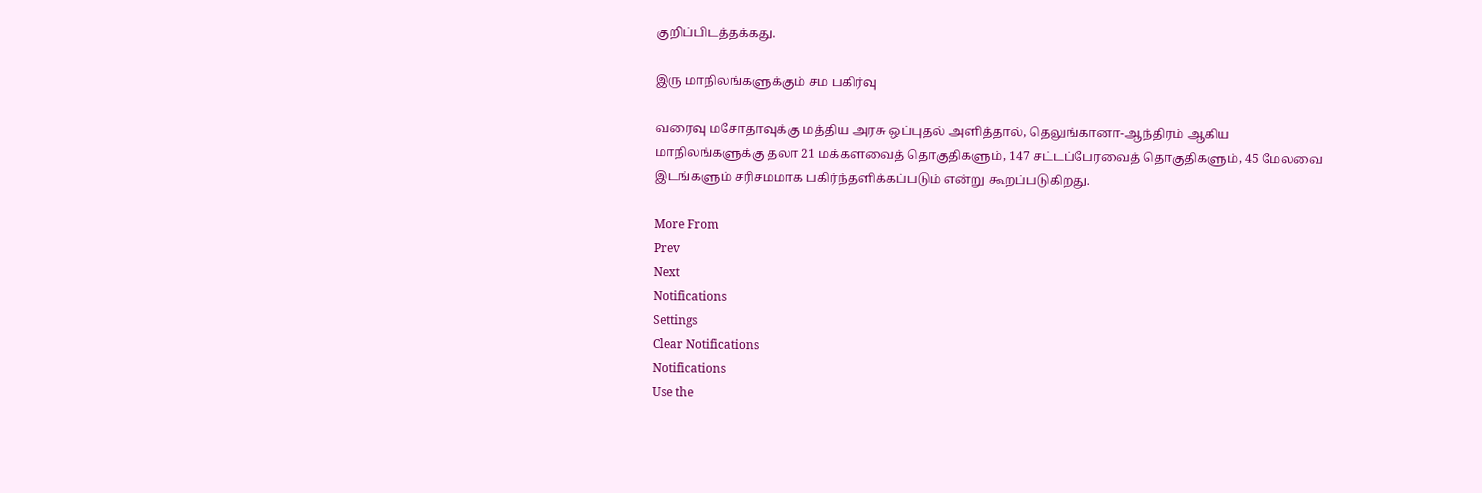குறிப்பிடத்தக்கது.

இரு மாநிலங்களுக்கும் சம பகிர்வு

வரைவு மசோதாவுக்கு மத்திய அரசு ஒப்புதல் அளித்தால், தெலுங்கானா-ஆந்திரம் ஆகிய மாநிலங்களுக்கு தலா 21 மக்களவைத் தொகுதிகளும், 147 சட்டப்பேரவைத் தொகுதிகளும், 45 மேலவை இடங்களும் சரிசமமாக பகிர்ந்தளிக்கப்படும் என்று கூறப்படுகிறது.

More From
Prev
Next
Notifications
Settings
Clear Notifications
Notifications
Use the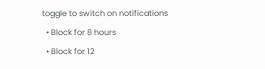toggle to switch on notifications
  • Block for 8 hours
  • Block for 12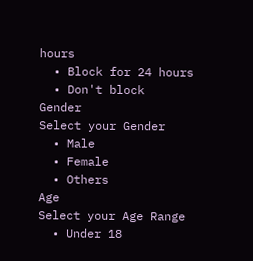hours
  • Block for 24 hours
  • Don't block
Gender
Select your Gender
  • Male
  • Female
  • Others
Age
Select your Age Range
  • Under 18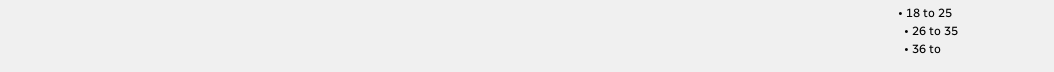• 18 to 25
  • 26 to 35
  • 36 to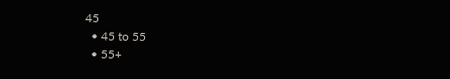45
  • 45 to 55
  • 55+